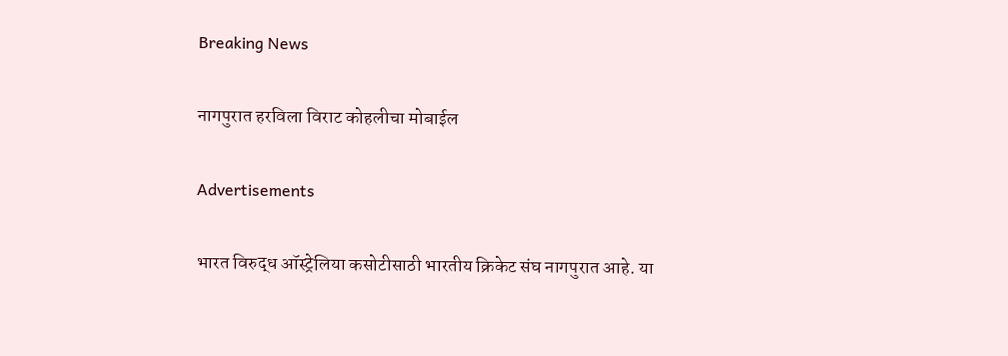Breaking News

नागपुरात हरविला विराट कोहलीचा मोबाईल

Advertisements

भारत विरुद्ध ऑस्ट्रेलिया कसोटीसाठी भारतीय क्रिकेट संघ नागपुरात आहे. या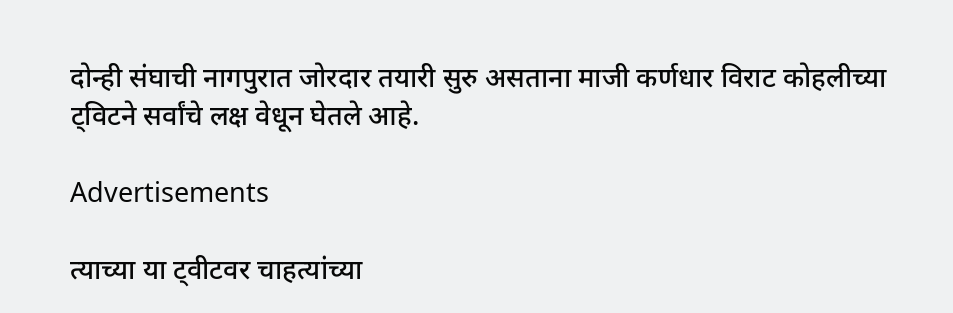दोन्ही संघाची नागपुरात जोरदार तयारी सुरु असताना माजी कर्णधार विराट कोहलीच्या ट्विटने सर्वांचे लक्ष वेधून घेतले आहे.

Advertisements

त्याच्या या ट्वीटवर चाहत्यांच्या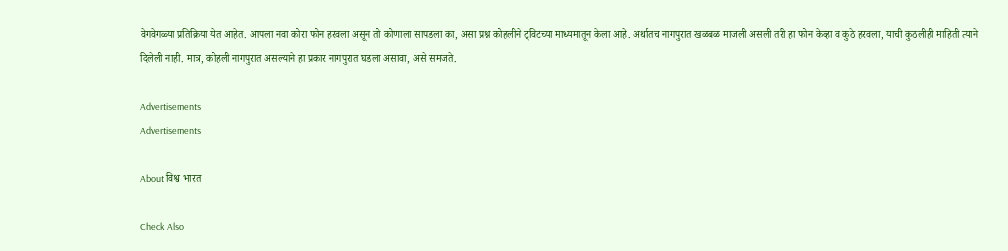वेगवेगळ्या प्रतिक्रिया येत आहेत. आपला नवा कोरा फोन हरवला असून तो कोणाला सापडला का, असा प्रश्न कोहलीने ट्विटच्या माध्यमातून केला आहे. अर्थातच नागपुरात खळबळ माजली असली तरी हा फोन केव्हा व कुठे हरवला, याची कुठलीही माहिती त्याने दिलेली नाही. मात्र, कोहली नागपुरात असल्याने हा प्रकार नागपुरात घडला असावा, असे समजते.

Advertisements
Advertisements

About विश्व भारत

Check Also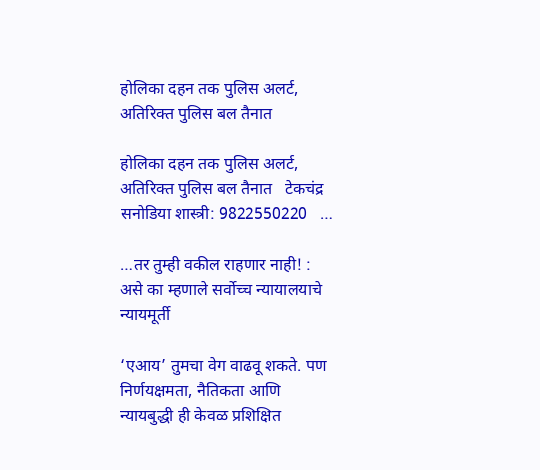होलिका दहन तक पुलिस अलर्ट, अतिरिक्त पुलिस बल तैनात

होलिका दहन तक पुलिस अलर्ट, अतिरिक्त पुलिस बल तैनात   टेकचंद्र सनोडिया शास्त्री: 9822550220   …

…तर तुम्ही वकील राहणार नाही! : असे का म्हणाले सर्वोच्च न्यायालयाचे न्यायमूर्ती

‘एआय’ तुमचा वेग वाढवू शकते. पण निर्णयक्षमता, नैतिकता आणि न्यायबुद्धी ही केवळ प्रशिक्षित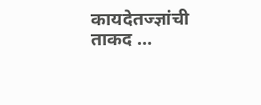कायदेतज्ज्ञांची ताकद …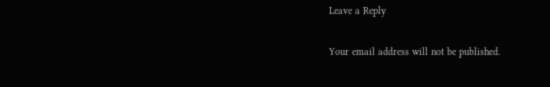Leave a Reply

Your email address will not be published.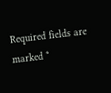Required fields are marked *